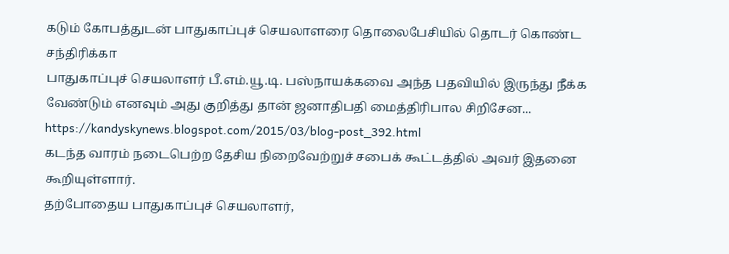கடும் கோபத்துடன் பாதுகாப்புச் செயலாளரை தொலைபேசியில் தொடர் கொண்ட சந்திரிக்கா
பாதுகாப்புச் செயலாளர் பீ.எம்.யூ.டி. பஸ்நாயக்கவை அந்த பதவியில் இருந்து நீக்க வேண்டும் எனவும் அது குறித்து தான் ஜனாதிபதி மைத்திரிபால சிறிசேன...
https://kandyskynews.blogspot.com/2015/03/blog-post_392.html
கடந்த வாரம் நடைபெற்ற தேசிய நிறைவேற்றுச் சபைக் கூட்டத்தில் அவர் இதனை கூறியுள்ளார்.
தற்போதைய பாதுகாப்புச் செயலாளர்,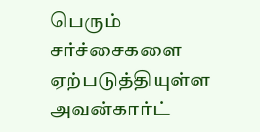பெரும் சர்ச்சைகளை ஏற்படுத்தியுள்ள அவன்கார்ட்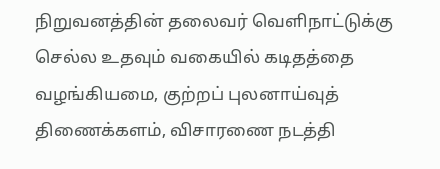நிறுவனத்தின் தலைவர் வெளிநாட்டுக்கு செல்ல உதவும் வகையில் கடிதத்தை வழங்கியமை, குற்றப் புலனாய்வுத் திணைக்களம், விசாரணை நடத்தி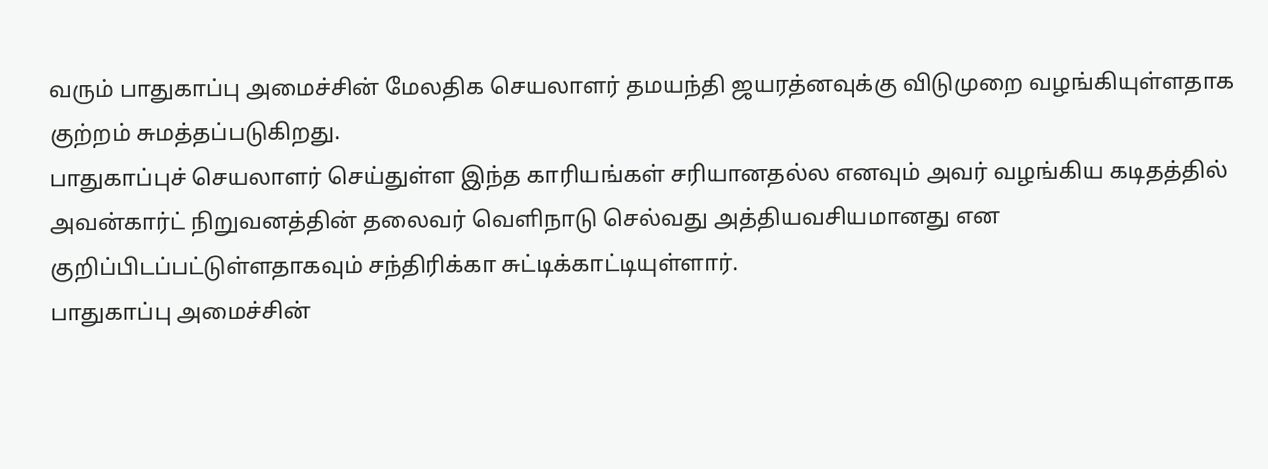வரும் பாதுகாப்பு அமைச்சின் மேலதிக செயலாளர் தமயந்தி ஜயரத்னவுக்கு விடுமுறை வழங்கியுள்ளதாக குற்றம் சுமத்தப்படுகிறது.
பாதுகாப்புச் செயலாளர் செய்துள்ள இந்த காரியங்கள் சரியானதல்ல எனவும் அவர் வழங்கிய கடிதத்தில் அவன்கார்ட் நிறுவனத்தின் தலைவர் வெளிநாடு செல்வது அத்தியவசியமானது என குறிப்பிடப்பட்டுள்ளதாகவும் சந்திரிக்கா சுட்டிக்காட்டியுள்ளார்.
பாதுகாப்பு அமைச்சின்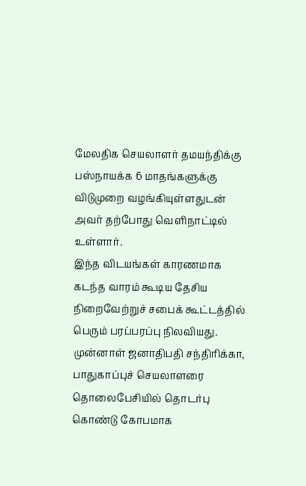மேலதிக செயலாளர் தமயந்திக்கு பஸ்நாயக்க 6 மாதங்களுக்கு விடுமுறை வழங்கியுள்ளதுடன் அவர் தற்போது வெளிநாட்டில் உள்ளார்.
இந்த விடயங்கள் காரணமாக கடந்த வாரம் கூடிய தேசிய நிறைவேற்றுச் சபைக் கூட்டத்தில் பெரும் பரப்பரப்பு நிலவியது.
முன்னாள் ஜனாதிபதி சந்திரிக்கா, பாதுகாப்புச் செயலாளரை தொலைபேசியில் தொடர்பு கொண்டு கோபமாக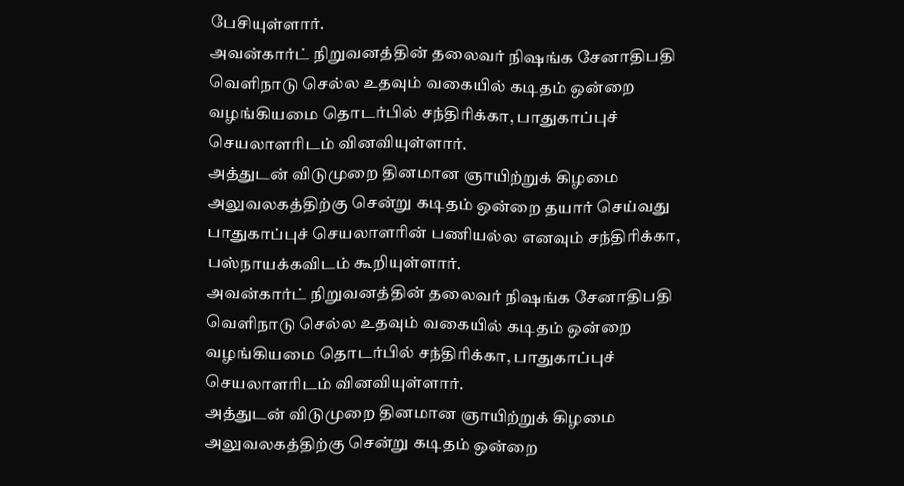பேசியுள்ளார்.
அவன்கார்ட் நிறுவனத்தின் தலைவர் நிஷங்க சேனாதிபதி வெளிநாடு செல்ல உதவும் வகையில் கடிதம் ஒன்றை வழங்கியமை தொடர்பில் சந்திரிக்கா, பாதுகாப்புச் செயலாளரிடம் வினவியுள்ளார்.
அத்துடன் விடுமுறை தினமான ஞாயிற்றுக் கிழமை அலுவலகத்திற்கு சென்று கடிதம் ஒன்றை தயார் செய்வது பாதுகாப்புச் செயலாளரின் பணியல்ல எனவும் சந்திரிக்கா, பஸ்நாயக்கவிடம் கூறியுள்ளார்.
அவன்கார்ட் நிறுவனத்தின் தலைவர் நிஷங்க சேனாதிபதி வெளிநாடு செல்ல உதவும் வகையில் கடிதம் ஒன்றை வழங்கியமை தொடர்பில் சந்திரிக்கா, பாதுகாப்புச் செயலாளரிடம் வினவியுள்ளார்.
அத்துடன் விடுமுறை தினமான ஞாயிற்றுக் கிழமை அலுவலகத்திற்கு சென்று கடிதம் ஒன்றை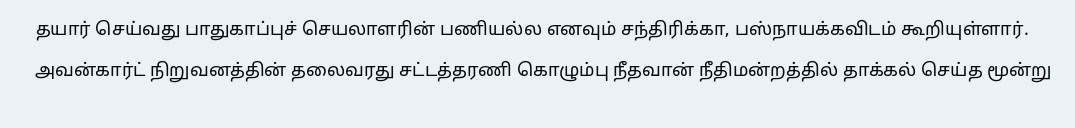தயார் செய்வது பாதுகாப்புச் செயலாளரின் பணியல்ல எனவும் சந்திரிக்கா, பஸ்நாயக்கவிடம் கூறியுள்ளார்.
அவன்கார்ட் நிறுவனத்தின் தலைவரது சட்டத்தரணி கொழும்பு நீதவான் நீதிமன்றத்தில் தாக்கல் செய்த மூன்று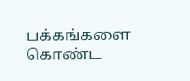பக்கங்களை கொண்ட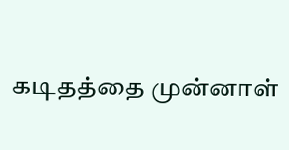கடிதத்தை முன்னாள்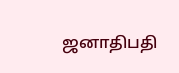ஜனாதிபதி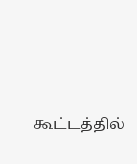கூட்டத்தில்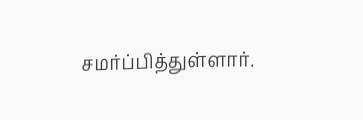சமர்ப்பித்துள்ளார்.